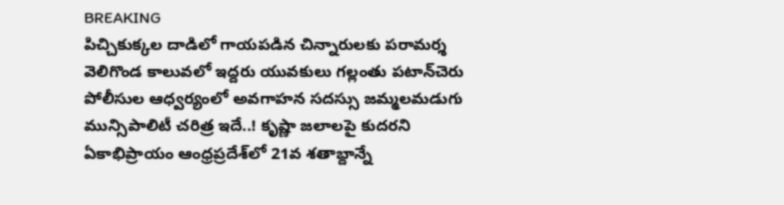BREAKING
పిచ్చికుక్కల దాడిలో గాయపడిన చిన్నారులకు పరామర్శ వెలిగొండ కాలువలో ఇద్దరు యువకులు గల్లంతు పటాన్‌చెరు పోలీసుల ఆధ్వర్యంలో అవగాహన సదస్సు జమ్మలమడుగు మున్సిపాలిటీ చరిత్ర ఇదే..! కృష్ణా జలాలపై కుదరని ఏకాభిప్రాయం ఆంధ్రప్రదేశ్‌లో 21వ శతాబ్దాన్నే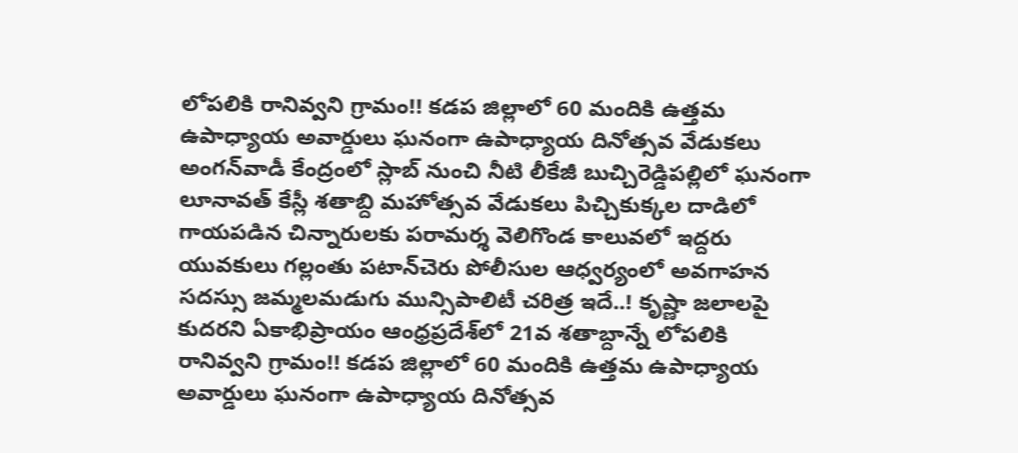లోపలికి రానివ్వని గ్రామం!! కడప జిల్లాలో 60 మందికి ఉత్తమ ఉపాధ్యాయ అవార్డులు ఘనంగా ఉపాధ్యాయ దినోత్సవ వేడుకలు అంగన్‌వాడీ కేంద్రంలో స్లాబ్‌ నుంచి నీటి లీకేజీ బుచ్చిరెడ్డిపల్లిలో ఘనంగా లూనావత్ కేస్లీ శతాబ్ది మహోత్సవ వేడుకలు పిచ్చికుక్కల దాడిలో గాయపడిన చిన్నారులకు పరామర్శ వెలిగొండ కాలువలో ఇద్దరు యువకులు గల్లంతు పటాన్‌చెరు పోలీసుల ఆధ్వర్యంలో అవగాహన సదస్సు జమ్మలమడుగు మున్సిపాలిటీ చరిత్ర ఇదే..! కృష్ణా జలాలపై కుదరని ఏకాభిప్రాయం ఆంధ్రప్రదేశ్‌లో 21వ శతాబ్దాన్నే లోపలికి రానివ్వని గ్రామం!! కడప జిల్లాలో 60 మందికి ఉత్తమ ఉపాధ్యాయ అవార్డులు ఘనంగా ఉపాధ్యాయ దినోత్సవ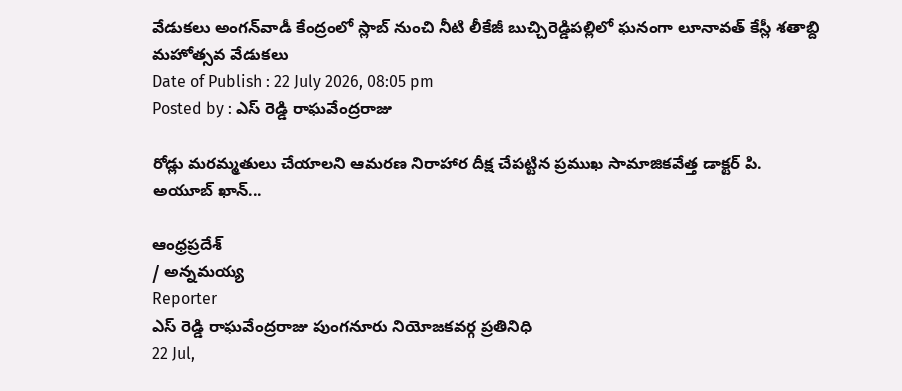వేడుకలు అంగన్‌వాడీ కేంద్రంలో స్లాబ్‌ నుంచి నీటి లీకేజీ బుచ్చిరెడ్డిపల్లిలో ఘనంగా లూనావత్ కేస్లీ శతాబ్ది మహోత్సవ వేడుకలు
Date of Publish : 22 July 2026, 08:05 pm
Posted by : ఎస్ రెడ్డి రాఘవేంద్రరాజు

రోడ్లు మరమ్మతులు చేయాలని ఆమరణ నిరాహార దీక్ష చేపట్టిన ప్రముఖ సామాజికవేత్త డాక్టర్ పి. అయూబ్ ఖాన్...

ఆంధ్రప్రదేశ్
/ అన్నమయ్య
Reporter
ఎస్ రెడ్డి రాఘవేంద్రరాజు పుంగనూరు నియోజకవర్గ ప్రతినిధి
22 Jul,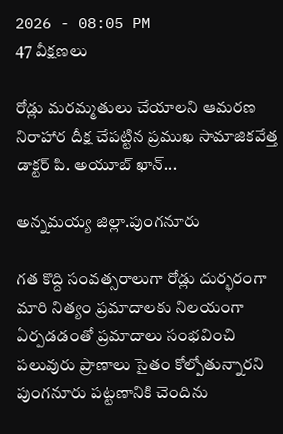2026 - 08:05 PM
47 వీక్షణలు

రోడ్లు మరమ్మతులు చేయాలని ఆమరణ నిరాహార దీక్ష చేపట్టిన ప్రముఖ సామాజికవేత్త డాక్టర్ పి. అయూబ్ ఖాన్...

అన్నమయ్య జిల్లా.పుంగనూరు

గత కొద్ది సంవత్సరాలుగా రోడ్లు దుర్భరంగా మారి నిత్యం ప్రమాదాలకు నిలయంగా ఏర్పడడంతో ప్రమాదాలు సంభవించి పలువురు ప్రాణాలు సైతం కోల్పోతున్నారని పుంగనూరు పట్టణానికి చెందిను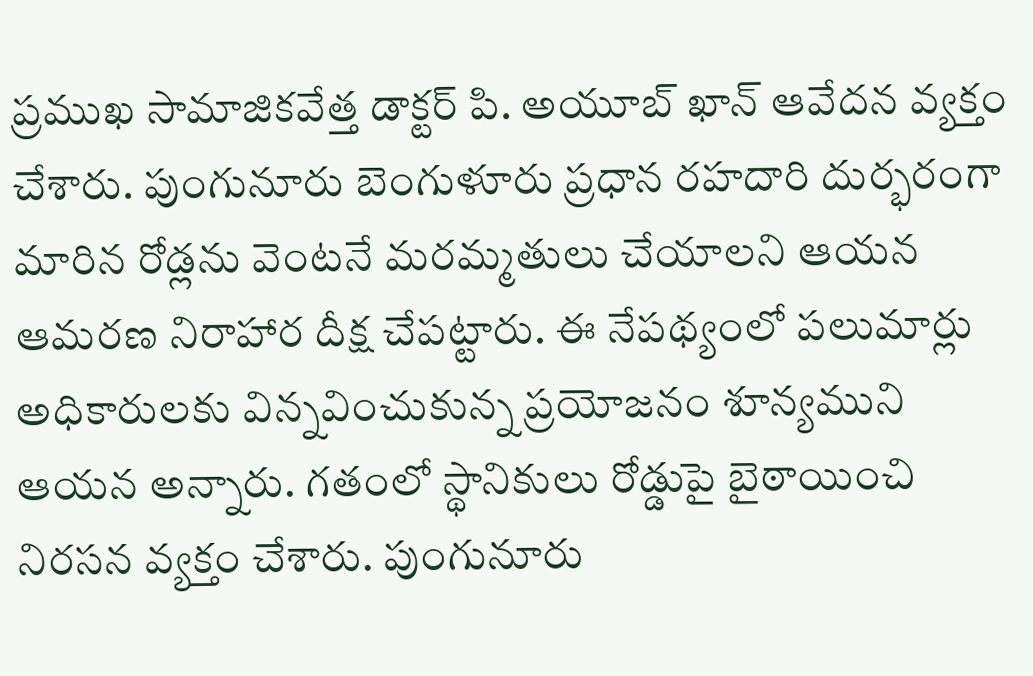ప్రముఖ సామాజికవేత్త డాక్టర్ పి. అయూబ్ ఖాన్ ఆవేదన వ్యక్తం చేశారు. పుంగునూరు బెంగుళూరు ప్రధాన రహదారి దుర్భరంగా మారిన రోడ్లను వెంటనే మరమ్మతులు చేయాలని ఆయన ఆమరణ నిరాహార దీక్ష చేపట్టారు. ఈ నేపథ్యంలో పలుమార్లు అధికారులకు విన్నవించుకున్న ప్రయోజనం శూన్యముని ఆయన అన్నారు. గతంలో స్థానికులు రోడ్డుపై బైఠాయించి నిరసన వ్యక్తం చేశారు. పుంగునూరు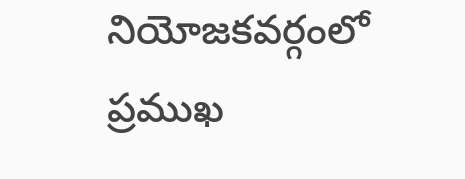నియోజకవర్గంలో ప్రముఖ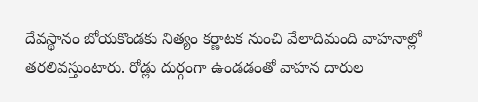దేవస్థానం బోయకొండకు నిత్యం కర్ణాటక నుంచి వేలాదిమంది వాహనాల్లో తరలివస్తుంటారు. రోడ్లు దుర్గంగా ఉండడంతో వాహన దారుల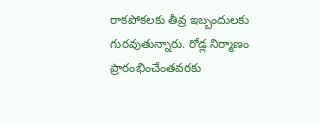రాకపోకలకు తీవ్ర ఇబ్బందులకు గురవుతున్నారు. రోడ్ల నిర్మాణం ప్రారంభించేంతవరకు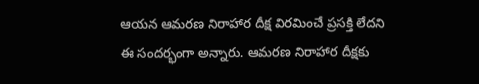ఆయన ఆమరణ నిరాహార దీక్ష విరమించే ప్రసక్తి లేదని ఈ సందర్భంగా అన్నారు. ఆమరణ నిరాహార దీక్షకు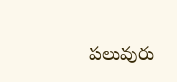పలువురు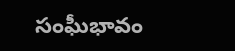సంఘీభావం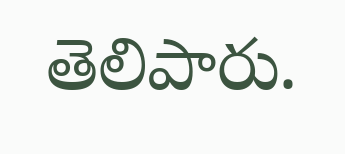తెలిపారు.